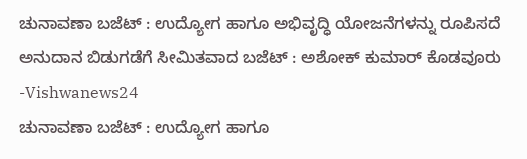ಚುನಾವಣಾ ಬಜೆಟ್ : ಉದ್ಯೋಗ ಹಾಗೂ ಅಭಿವೃದ್ಧಿ ಯೋಜನೆಗಳನ್ನು ರೂಪಿಸದೆ ಅನುದಾನ ಬಿಡುಗಡೆಗೆ ಸೀಮಿತವಾದ ಬಜೆಟ್ : ಅಶೋಕ್ ಕುಮಾರ್ ಕೊಡವೂರು -Vishwanews24
ಚುನಾವಣಾ ಬಜೆಟ್ : ಉದ್ಯೋಗ ಹಾಗೂ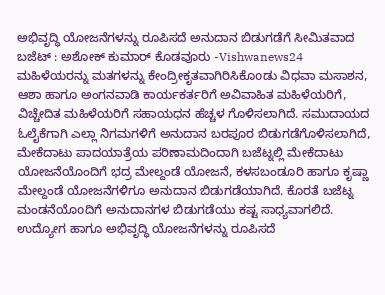ಅಭಿವೃದ್ಧಿ ಯೋಜನೆಗಳನ್ನು ರೂಪಿಸದೆ ಅನುದಾನ ಬಿಡುಗಡೆಗೆ ಸೀಮಿತವಾದ ಬಜೆಟ್ : ಅಶೋಕ್ ಕುಮಾರ್ ಕೊಡವೂರು -Vishwanews24
ಮಹಿಳೆಯರನ್ನು ಮತಗಳನ್ನು ಕೇಂದ್ರೀಕೃತವಾಗಿರಿಸಿಕೊoಡು ವಿಧವಾ ಮಸಾಶನ, ಆಶಾ ಹಾಗೂ ಅಂಗನವಾಡಿ ಕಾರ್ಯಕರ್ತರಿಗೆ ಅವಿವಾಹಿತ ಮಹಿಳೆಯರಿಗೆ, ವಿಚ್ಚೇದಿತ ಮಹಿಳೆಯರಿಗೆ ಸಹಾಯಧನ ಹೆಚ್ಚಳ ಗೊಳಿಸಲಾಗಿದೆ. ಸಮುದಾಯದ ಓಲೈಕೆಗಾಗಿ ಎಲ್ಲಾ ನಿಗಮಗಳಿಗೆ ಅನುದಾನ ಬರಪೂರ ಬಿಡುಗಡೆಗೊಳಿಸಲಾಗಿದೆ, ಮೇಕೆದಾಟು ಪಾದಯಾತ್ರೆಯ ಪರಿಣಾಮದಿಂದಾಗಿ ಬಜೆಟ್ನಲ್ಲಿ ಮೇಕೆದಾಟು ಯೋಜನೆಯೊಂದಿಗೆ ಭದ್ರ ಮೇಲ್ದಂಡೆ ಯೋಜನೆ, ಕಳಸಬಂಡೂರಿ ಹಾಗೂ ಕೃಷ್ಣಾ ಮೇಲ್ದಂಡೆ ಯೋಜನೆಗಳಿಗೂ ಅನುದಾನ ಬಿಡುಗಡೆಯಾಗಿದೆ. ಕೊರತೆ ಬಜೆಟ್ನ ಮಂಡನೆಯೊoದಿಗೆ ಅನುದಾನಗಳ ಬಿಡುಗಡೆಯು ಕಷ್ಟ ಸಾಧ್ಯವಾಗಲಿದೆ. ಉದ್ಯೋಗ ಹಾಗೂ ಅಭಿವೃದ್ಧಿ ಯೋಜನೆಗಳನ್ನು ರೂಪಿಸದೆ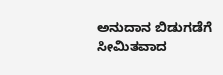ಅನುದಾನ ಬಿಡುಗಡೆಗೆ ಸೀಮಿತವಾದ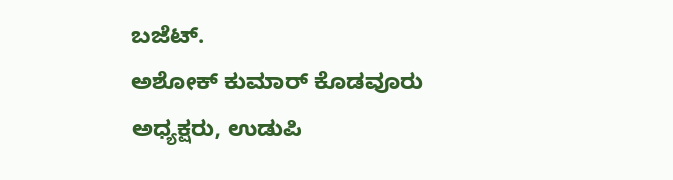ಬಜೆಟ್.
ಅಶೋಕ್ ಕುಮಾರ್ ಕೊಡವೂರು
ಅಧ್ಯಕ್ಷರು, ಉಡುಪಿ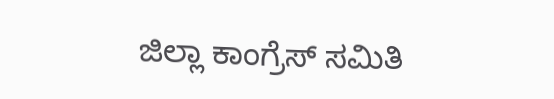ಜಿಲ್ಲಾ ಕಾಂಗ್ರೆಸ್ ಸಮಿತಿ